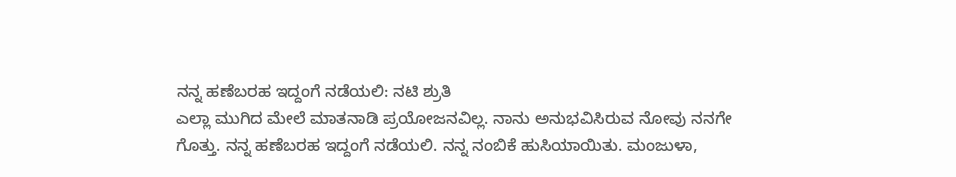ನನ್ನ ಹಣೆಬರಹ ಇದ್ದಂಗೆ ನಡೆಯಲಿ: ನಟಿ ಶ್ರುತಿ
ಎಲ್ಲಾ ಮುಗಿದ ಮೇಲೆ ಮಾತನಾಡಿ ಪ್ರಯೋಜನವಿಲ್ಲ. ನಾನು ಅನುಭವಿಸಿರುವ ನೋವು ನನಗೇ ಗೊತ್ತು. ನನ್ನ ಹಣೆಬರಹ ಇದ್ದಂಗೆ ನಡೆಯಲಿ. ನನ್ನ ನಂಬಿಕೆ ಹುಸಿಯಾಯಿತು. ಮಂಜುಳಾ,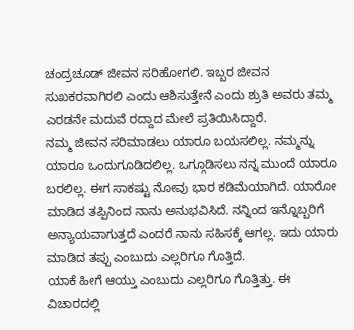ಚಂದ್ರಚೂಡ್ ಜೀವನ ಸರಿಹೋಗಲಿ. ಇಬ್ಬರ ಜೀವನ ಸುಖಕರವಾಗಿರಲಿ ಎಂದು ಆಶಿಸುತ್ತೇನೆ ಎಂದು ಶ್ರುತಿ ಅವರು ತಮ್ಮ ಎರಡನೇ ಮದುವೆ ರದ್ದಾದ ಮೇಲೆ ಪ್ರತಿಯಿಸಿದ್ದಾರೆ.
ನಮ್ಮ ಜೀವನ ಸರಿಮಾಡಲು ಯಾರೂ ಬಯಸಲಿಲ್ಲ. ನಮ್ಮನ್ನು ಯಾರೂ ಒಂದುಗೂಡಿದಲಿಲ್ಲ. ಒಗ್ಗೂಡಿಸಲು ನನ್ನ ಮುಂದೆ ಯಾರೂ ಬರಲಿಲ್ಲ. ಈಗ ಸಾಕಷ್ಟು ನೋವು ಭಾರ ಕಡಿಮೆಯಾಗಿದೆ. ಯಾರೋ ಮಾಡಿದ ತಪ್ಪಿನಿಂದ ನಾನು ಅನುಭವಿಸಿದೆ. ನನ್ನಿಂದ ಇನ್ನೊಬ್ಬರಿಗೆ ಅನ್ಯಾಯವಾಗುತ್ತದೆ ಎಂದರೆ ನಾನು ಸಹಿಸಕ್ಕೆ ಆಗಲ್ಲ. ಇದು ಯಾರು ಮಾಡಿದ ತಪ್ಪು ಎಂಬುದು ಎಲ್ಲರಿಗೂ ಗೊತ್ತಿದೆ.
ಯಾಕೆ ಹೀಗೆ ಆಯ್ತು ಎಂಬುದು ಎಲ್ಲರಿಗೂ ಗೊತ್ತಿತ್ತು. ಈ ವಿಚಾರದಲ್ಲಿ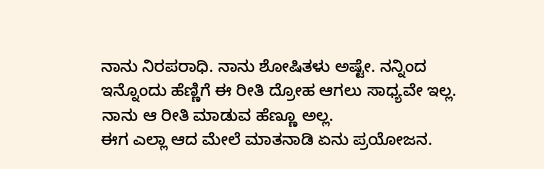ನಾನು ನಿರಪರಾಧಿ. ನಾನು ಶೋಷಿತಳು ಅಷ್ಟೇ. ನನ್ನಿಂದ ಇನ್ನೊಂದು ಹೆಣ್ಣಿಗೆ ಈ ರೀತಿ ದ್ರೋಹ ಆಗಲು ಸಾಧ್ಯವೇ ಇಲ್ಲ. ನಾನು ಆ ರೀತಿ ಮಾಡುವ ಹೆಣ್ಣೂ ಅಲ್ಲ.
ಈಗ ಎಲ್ಲಾ ಆದ ಮೇಲೆ ಮಾತನಾಡಿ ಏನು ಪ್ರಯೋಜನ.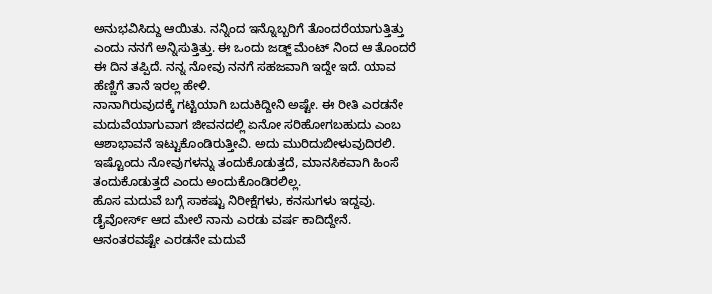ಅನುಭವಿಸಿದ್ದು ಆಯಿತು. ನನ್ನಿಂದ ಇನ್ನೊಬ್ಬರಿಗೆ ತೊಂದರೆಯಾಗುತ್ತಿತ್ತು ಎಂದು ನನಗೆ ಅನ್ನಿಸುತ್ತಿತ್ತು. ಈ ಒಂದು ಜಡ್ಜ್ ಮೆಂಟ್ ನಿಂದ ಆ ತೊಂದರೆ ಈ ದಿನ ತಪ್ಪಿದೆ. ನನ್ನ ನೋವು ನನಗೆ ಸಹಜವಾಗಿ ಇದ್ದೇ ಇದೆ. ಯಾವ ಹೆಣ್ಣಿಗೆ ತಾನೆ ಇರಲ್ಲ ಹೇಳಿ.
ನಾನಾಗಿರುವುದಕ್ಕೆ ಗಟ್ಟಿಯಾಗಿ ಬದುಕಿದ್ದೀನಿ ಅಷ್ಟೇ. ಈ ರೀತಿ ಎರಡನೇ ಮದುವೆಯಾಗುವಾಗ ಜೀವನದಲ್ಲಿ ಏನೋ ಸರಿಹೋಗಬಹುದು ಎಂಬ ಆಶಾಭಾವನೆ ಇಟ್ಟುಕೊಂಡಿರುತ್ತೀವಿ. ಅದು ಮುರಿದುಬೀಳುವುದಿರಲಿ. ಇಷ್ಟೊಂದು ನೋವುಗಳನ್ನು ತಂದುಕೊಡುತ್ತದೆ, ಮಾನಸಿಕವಾಗಿ ಹಿಂಸೆ ತಂದುಕೊಡುತ್ತದೆ ಎಂದು ಅಂದುಕೊಂಡಿರಲಿಲ್ಲ.
ಹೊಸ ಮದುವೆ ಬಗ್ಗೆ ಸಾಕಷ್ಟು ನಿರೀಕ್ಷೆಗಳು, ಕನಸುಗಳು ಇದ್ದವು. ಡೈವೋರ್ಸ್ ಆದ ಮೇಲೆ ನಾನು ಎರಡು ವರ್ಷ ಕಾದಿದ್ದೇನೆ. ಆನಂತರವಷ್ಟೇ ಎರಡನೇ ಮದುವೆ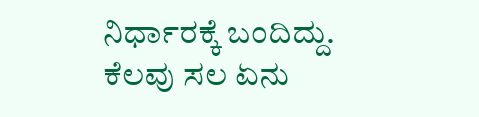ನಿರ್ಧಾರಕ್ಕೆ ಬಂದಿದ್ದು. ಕೆಲವು ಸಲ ಏನು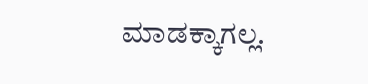ಮಾಡಕ್ಕಾಗಲ್ಲ.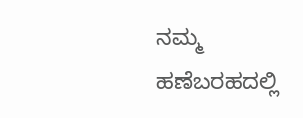ನಮ್ಮ ಹಣೆಬರಹದಲ್ಲಿ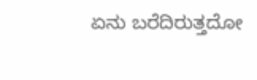ಏನು ಬರೆದಿರುತ್ತದೋ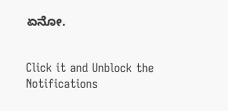ಏನೋ.


Click it and Unblock the Notifications